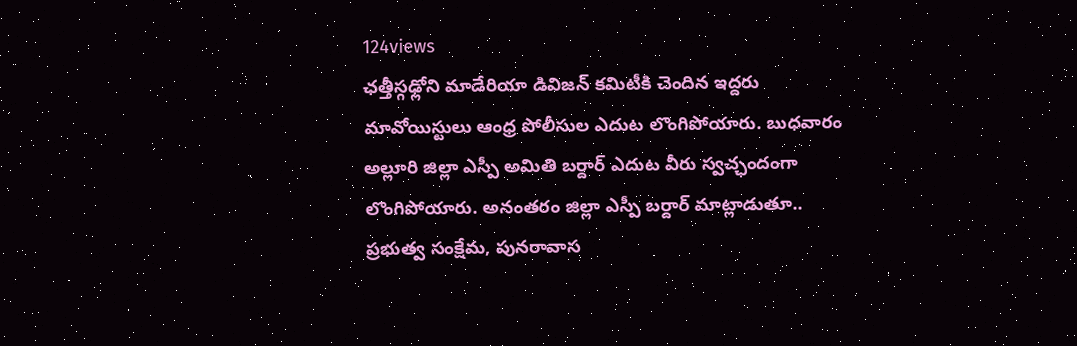124views
ఛత్తీస్గఢ్లోని మాడేరియా డివిజన్ కమిటీకి చెందిన ఇద్దరు మావోయిస్టులు ఆంధ్ర పోలీసుల ఎదుట లొంగిపోయారు. బుధవారం అల్లూరి జిల్లా ఎస్పీ అమితి బర్దార్ ఎదుట వీరు స్వచ్ఛందంగా లొంగిపోయారు. అనంతరం జిల్లా ఎస్పీ బర్దార్ మాట్లాడుతూ.. ప్రభుత్వ సంక్షేమ, పునరావాస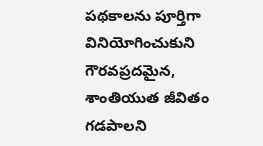పథకాలను పూర్తిగా వినియోగించుకుని గౌరవప్రదమైన, శాంతియుత జీవితం గడపాలని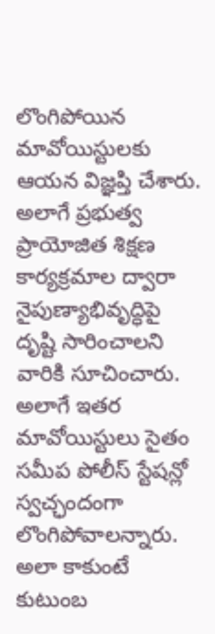లొంగిపోయిన మావోయిస్టులకు ఆయన విజ్ఞప్తి చేశారు. అలాగే ప్రభుత్వ ప్రాయోజిత శిక్షణ కార్యక్రమాల ద్వారా నైపుణ్యాభివృద్ధిపై దృష్టి సారించాలని వారికి సూచించారు. అలాగే ఇతర మావోయిస్టులు సైతం సమీప పోలీస్ స్టేషన్లో స్వచ్ఛందంగా లొంగిపోవాలన్నారు. అలా కాకుంటే కుటుంబ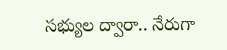సభ్యుల ద్వారా.. నేరుగా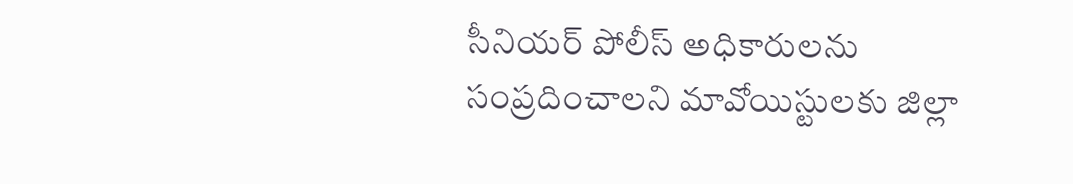సీనియర్ పోలీస్ అధికారులను సంప్రదించాలని మావోయిస్టులకు జిల్లా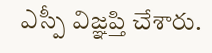ఎస్పీ విజ్ఞప్తి చేశారు.